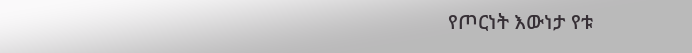የጦርነት እውነታ የቱ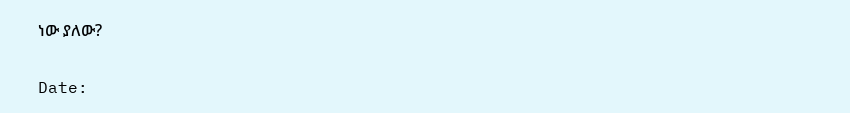ነው ያለው?

Date: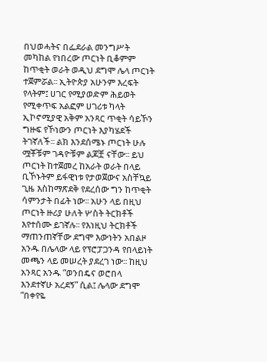በህወሓትና በፌደራል መንግሥት መካከል የነበረው ጦርነት ቢቆምም ከጥቂት ወራት ወዲህ ደግሞ ሌላ ጦርነት ተጀምሯል፡፡ ኢትዮጵያ አሁንም እረፍት የላትም፤ ሀገር የሚያወድም ሕይወት የሚቀጥፍ አልፎም ሀገሪቱ ካላት ኢኮኖሚያዊ አቅም አንጻር ጥቂት ሳይኾን ግዙፍ የኾነውን ጦርነት እያካሄደች ትገኛለች፡፡ ልክ እንደሰሜኑ ጦርነት ሁሉ ሟቾቹም ገዳዮቹም ልጆቿ ናቸው፡፡ ይህ ጦርነት ከተጀመረ ከአራት ወራት በላይ ቢኾኑትም ይፋዊነቱ የታወጀውና አስቸኳይ ጊዜ እስከማጽደቅ የደረሰው ግን ከጥቂት ሳምንታት በፊት ነው፡፡ አሁን ላይ በዚህ ጦርነት ዙሪያ ሁለት ሦስት ትርክቶች እየተሰሙ ይገኛሉ፡፡ የእነዚህ ትርክቶች ማጠንጠኛቸው ደግሞ እውነትን አበልዞ አንዱ በሌላው ላይ የፕሮፓጋንዳ የበላይነት መጫን ላይ መሠረት ያደረገ ነው፡፡ ከዚህ አንጻር አንዱ “ወንበዴና ወሮበላ እንደተኛሁ አረደኝ” ሲል፤ ሌላው ደግሞ “በቀየዬ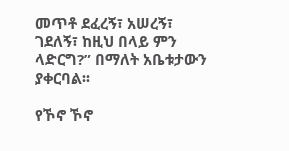መጥቶ ደፈረኝ፣ አሠረኝ፣ ገደለኝ፣ ከዚህ በላይ ምን ላድርግ?” በማለት አቤቱታውን ያቀርባል፡፡

የኾኖ ኾኖ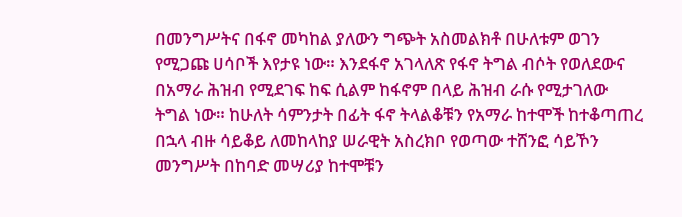በመንግሥትና በፋኖ መካከል ያለውን ግጭት አስመልክቶ በሁለቱም ወገን የሚጋጩ ሀሳቦች እየታዩ ነው። እንደፋኖ አገላለጽ የፋኖ ትግል ብሶት የወለደውና በአማራ ሕዝብ የሚደገፍ ከፍ ሲልም ከፋኖም በላይ ሕዝብ ራሱ የሚታገለው ትግል ነው። ከሁለት ሳምንታት በፊት ፋኖ ትላልቆቹን የአማራ ከተሞች ከተቆጣጠረ በኋላ ብዙ ሳይቆይ ለመከላከያ ሠራዊት አስረክቦ የወጣው ተሸንፎ ሳይኾን መንግሥት በከባድ መሣሪያ ከተሞቹን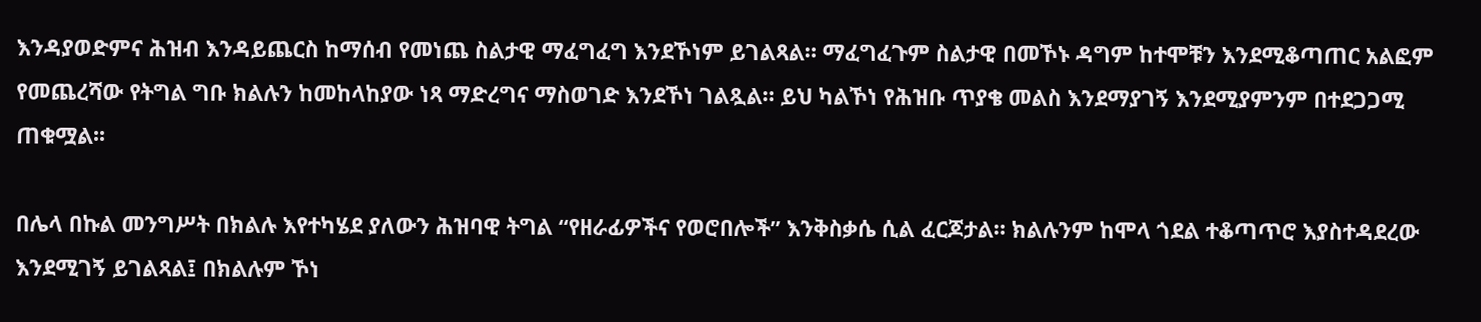እንዳያወድምና ሕዝብ እንዳይጨርስ ከማሰብ የመነጨ ስልታዊ ማፈግፈግ እንደኾነም ይገልጻል። ማፈግፈጉም ስልታዊ በመኾኑ ዳግም ከተሞቹን እንደሚቆጣጠር አልፎም የመጨረሻው የትግል ግቡ ክልሉን ከመከላከያው ነጻ ማድረግና ማስወገድ እንደኾነ ገልጿል። ይህ ካልኾነ የሕዝቡ ጥያቄ መልስ እንደማያገኝ እንደሚያምንም በተደጋጋሚ ጠቁሟል፡፡

በሌላ በኩል መንግሥት በክልሉ እየተካሄደ ያለውን ሕዝባዊ ትግል “የዘራፊዎችና የወሮበሎች” እንቅስቃሴ ሲል ፈርጆታል። ክልሉንም ከሞላ ጎደል ተቆጣጥሮ እያስተዳደረው እንደሚገኝ ይገልጻል፤ በክልሉም ኾነ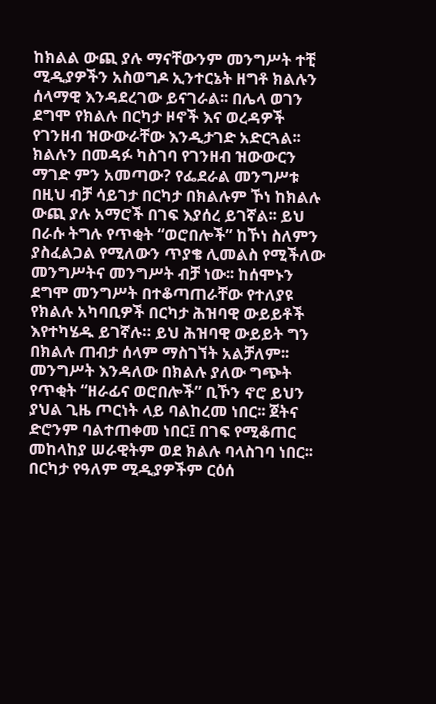ከክልል ውጪ ያሉ ማናቸውንም መንግሥት ተቺ ሚዲያዎችን አስወግዶ ኢንተርኔት ዘግቶ ክልሉን ሰላማዊ እንዳደረገው ይናገራል፡፡ በሌላ ወገን ደግሞ የክልሉ በርካታ ዞኖች እና ወረዳዎች የገንዘብ ዝውውራቸው እንዲታገድ አድርጓል፡፡ ክልሉን በመዳፉ ካስገባ የገንዘብ ዝውውርን ማገድ ምን አመጣው? የፌደራል መንግሥቱ በዚህ ብቻ ሳይገታ በርካታ በክልሉም ኾነ ከክልሉ ውጪ ያሉ አማሮች በገፍ እያሰረ ይገኛል፡፡ ይህ በራሱ ትግሉ የጥቂት “ወሮበሎች” ከኾነ ስለምን ያስፈልጋል የሚለውን ጥያቄ ሊመልስ የሚችለው መንግሥትና መንግሥት ብቻ ነው፡፡ ከሰሞኑን ደግሞ መንግሥት በተቆጣጠራቸው የተለያዩ የክልሉ አካባቢዎች በርካታ ሕዝባዊ ውይይቶች እየተካሄዱ ይገኛሉ። ይህ ሕዝባዊ ውይይት ግን በክልሉ ጠብታ ሰላም ማስገኘት አልቻለም፡፡ መንግሥት እንዳለው በክልሉ ያለው ግጭት የጥቂት “ዘራፊና ወሮበሎች” ቢኾን ኖሮ ይህን ያህል ጊዜ ጦርነት ላይ ባልከረመ ነበር፡፡ ጀትና ድሮንም ባልተጠቀመ ነበር፤ በገፍ የሚቆጠር መከላከያ ሠራዊትም ወደ ክልሉ ባላስገባ ነበር፡፡ በርካታ የዓለም ሚዲያዎችም ርዕሰ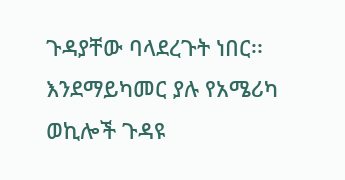ጉዳያቸው ባላደረጉት ነበር፡፡ እንደማይካመር ያሉ የአሜሪካ ወኪሎች ጉዳዩ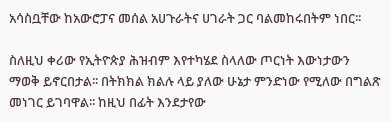አሳስቧቸው ከአውሮፓና መሰል አሀጉራትና ሀገራት ጋር ባልመከሩበትም ነበር፡፡

ስለዚህ ቀሪው የኢትዮጵያ ሕዝብም እየተካሄደ ስላለው ጦርነት እውነታውን ማወቅ ይኖርበታል፡፡ በትክክል ክልሉ ላይ ያለው ሁኔታ ምንድነው የሚለው በግልጽ መነገር ይገባዋል፡፡ ከዚህ በፊት እንደታየው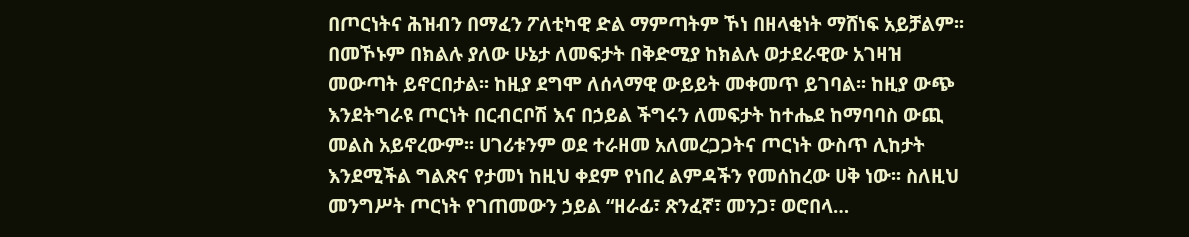በጦርነትና ሕዝብን በማፈን ፖለቲካዊ ድል ማምጣትም ኾነ በዘላቂነት ማሸነፍ አይቻልም፡፡ በመኾኑም በክልሉ ያለው ሁኔታ ለመፍታት በቅድሚያ ከክልሉ ወታደራዊው አገዛዝ መውጣት ይኖርበታል፡፡ ከዚያ ደግሞ ለሰላማዊ ውይይት መቀመጥ ይገባል፡፡ ከዚያ ውጭ እንደትግራዩ ጦርነት በርብርቦሽ እና በኃይል ችግሩን ለመፍታት ከተሔደ ከማባባስ ውጪ መልስ አይኖረውም፡፡ ሀገሪቱንም ወደ ተራዘመ አለመረጋጋትና ጦርነት ውስጥ ሊከታት እንደሚችል ግልጽና የታመነ ከዚህ ቀደም የነበረ ልምዳችን የመሰከረው ሀቅ ነው፡፡ ስለዚህ መንግሥት ጦርነት የገጠመውን ኃይል “ዘራፊ፣ ጽንፈኛ፣ መንጋ፣ ወሮበላ…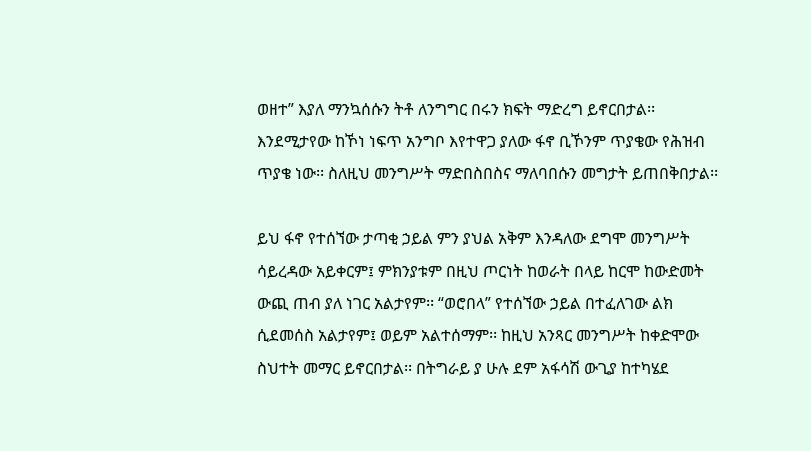ወዘተ” እያለ ማንኳሰሱን ትቶ ለንግግር በሩን ክፍት ማድረግ ይኖርበታል፡፡ እንደሚታየው ከኾነ ነፍጥ አንግቦ እየተዋጋ ያለው ፋኖ ቢኾንም ጥያቄው የሕዝብ ጥያቄ ነው፡፡ ስለዚህ መንግሥት ማድበስበስና ማለባበሱን መግታት ይጠበቅበታል፡፡

ይህ ፋኖ የተሰኘው ታጣቂ ኃይል ምን ያህል አቅም እንዳለው ደግሞ መንግሥት ሳይረዳው አይቀርም፤ ምክንያቱም በዚህ ጦርነት ከወራት በላይ ከርሞ ከውድመት ውጪ ጠብ ያለ ነገር አልታየም፡፡ “ወሮበላ” የተሰኘው ኃይል በተፈለገው ልክ ሲደመሰስ አልታየም፤ ወይም አልተሰማም፡፡ ከዚህ አንጻር መንግሥት ከቀድሞው ስህተት መማር ይኖርበታል፡፡ በትግራይ ያ ሁሉ ደም አፋሳሽ ውጊያ ከተካሄደ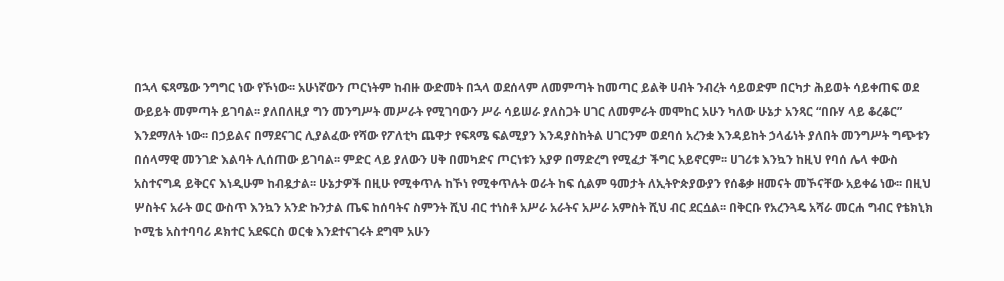በኋላ ፍጻሜው ንግግር ነው የኾነው፡፡ አሁነኛውን ጦርነትም ከብዙ ውድመት በኋላ ወደሰላም ለመምጣት ከመጣር ይልቅ ሀብት ንብረት ሳይወድም በርካታ ሕይወት ሳይቀጠፍ ወደ ውይይት መምጣት ይገባል፡፡ ያለበለዚያ ግን መንግሥት መሥራት የሚገባውን ሥራ ሳይሠራ ያለስጋት ሀገር ለመምራት መሞከር አሁን ካለው ሁኔታ አንጻር “በቡሃ ላይ ቆረቆር” እንደማለት ነው፡፡ በኃይልና በማደናገር ሊያልፈው የሻው የፖለቲካ ጨዋታ የፍጻሜ ፍልሚያን እንዳያስከትል ሀገርንም ወደባሰ አረንቋ እንዳይከት ኃላፊነት ያለበት መንግሥት ግጭቱን በሰላማዊ መንገድ እልባት ሊሰጠው ይገባል፡፡ ምድር ላይ ያለውን ሀቅ በመካድና ጦርነቱን አያዎ በማድረግ የሚፈታ ችግር አይኖርም፡፡ ሀገሪቱ እንኳን ከዚህ የባሰ ሌላ ቀውስ አስተናግዳ ይቅርና እነዲሁም ከብዷታል፡፡ ሁኔታዎች በዚሁ የሚቀጥሉ ከኾነ የሚቀጥሉት ወራት ከፍ ሲልም ዓመታት ለኢትዮጵያውያን የሰቆቃ ዘመናት መኾናቸው አይቀሬ ነው፡፡ በዚህ ሦስትና አራት ወር ውስጥ እንኳን አንድ ኩንታል ጤፍ ከሰባትና ስምንት ሺህ ብር ተነስቶ አሥራ አራትና አሥራ አምስት ሺህ ብር ደርሷል፡፡ በቅርቡ የአረንጓዴ አሻራ መርሐ ግብር የቴክኒክ ኮሚቴ አስተባባሪ ዶክተር አደፍርስ ወርቁ እንደተናገሩት ደግሞ አሁን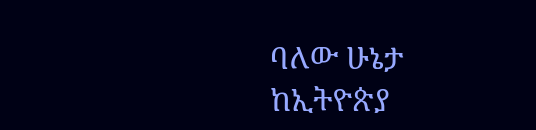ባለው ሁኔታ ከኢትዮጵያ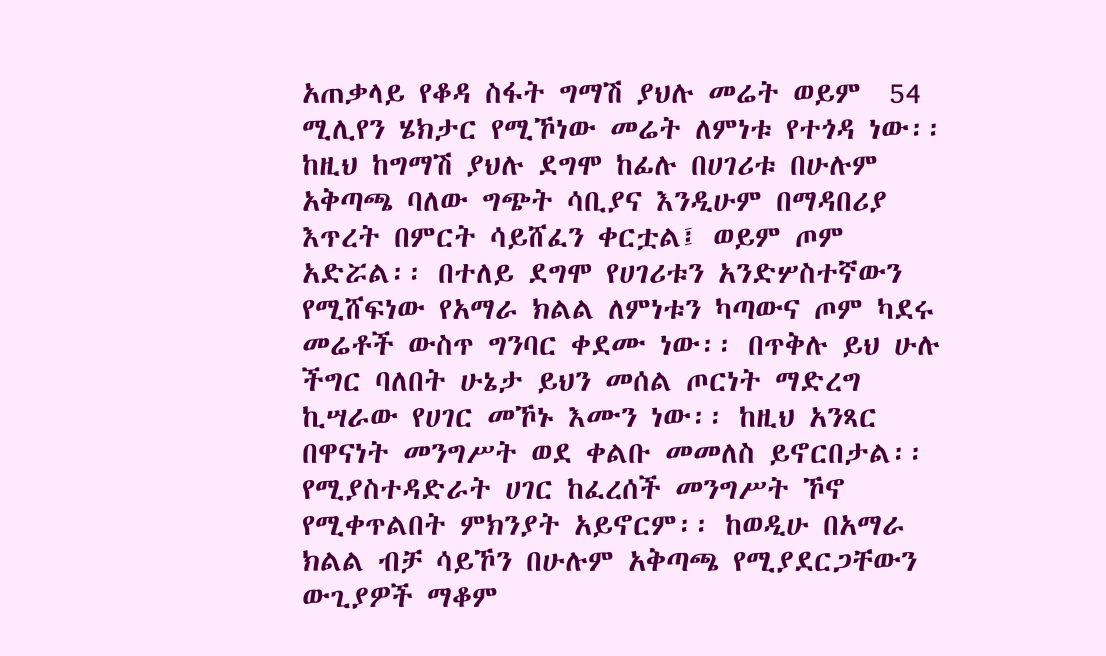አጠቃላይ የቆዳ ስፋት ግማሽ ያህሉ መሬት ወይም  54 ሚሊየን ሄክታር የሚኾነው መሬት ለምነቱ የተጎዳ ነው፡፡ ከዚህ ከግማሽ ያህሉ ደግሞ ከፊሉ በሀገሪቱ በሁሉም አቅጣጫ ባለው ግጭት ሳቢያና እንዲሁም በማዳበሪያ እጥረት በምርት ሳይሸፈን ቀርቷል፤ ወይም ጦም አድሯል፡፡ በተለይ ደግሞ የሀገሪቱን አንድሦስተኛውን የሚሸፍነው የአማራ ክልል ለምነቱን ካጣውና ጦም ካደሩ መሬቶች ውስጥ ግንባር ቀደሙ ነው፡፡ በጥቅሉ ይህ ሁሉ ችግር ባለበት ሁኔታ ይህን መሰል ጦርነት ማድረግ ኪሣራው የሀገር መኾኑ እሙን ነው፡፡ ከዚህ አንጻር በዋናነት መንግሥት ወደ ቀልቡ መመለስ ይኖርበታል፡፡ የሚያስተዳድራት ሀገር ከፈረሰች መንግሥት ኾኖ የሚቀጥልበት ምክንያት አይኖርም፡፡ ከወዲሁ በአማራ ክልል ብቻ ሳይኾን በሁሉም አቅጣጫ የሚያደርጋቸውን ውጊያዎች ማቆም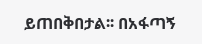ይጠበቅበታል፡፡ በአፋጣኝ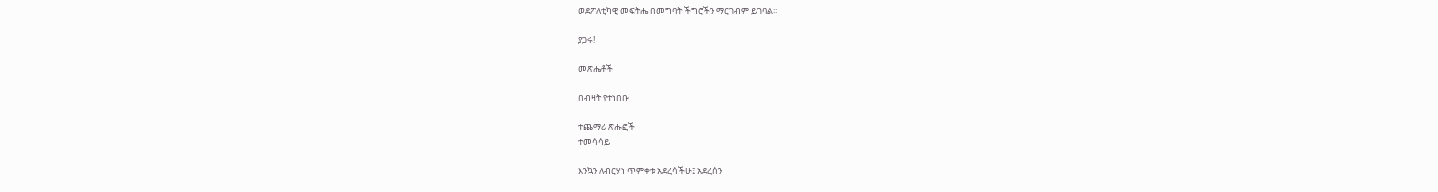ወደፖለቲካዊ መፍትሔ በመግባት ችግሮችን ማርገብም ይገባል፡፡

ያጋሩ!

መጽሔቶች

በብዛት የተነበቡ

ተጨማሪ ጽሑፎች
ተመሳሳይ

እንኳን ለብርሃነ ጥምቀቱ አደረሳችሁ፤ አደረሰን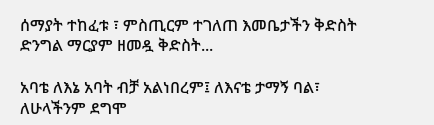ሰማያት ተከፈቱ ፣ ምስጢርም ተገለጠ እመቤታችን ቅድስት ድንግል ማርያም ዘመዷ ቅድስት...

አባቴ ለእኔ አባት ብቻ አልነበረም፤ ለእናቴ ታማኝ ባል፣ ለሁላችንም ደግሞ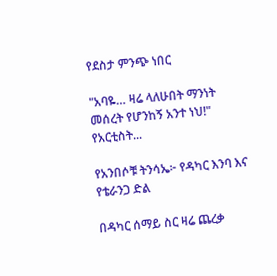የደስታ ምንጭ ነበር

"አባዬ… ዛሬ ላለሁበት ማንነት መሰረት የሆንከኝ አንተ ነህ!" የአርቲስት...

የአንበሶቹ ትንሳኤ፦ የዳካር እንባ እና የቴራንጋ ድል

በዳካር ሰማይ ስር ዛሬ ጨረቃ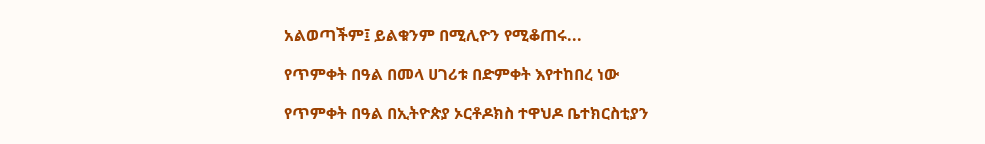አልወጣችም፤ ይልቁንም በሚሊዮን የሚቆጠሩ...

የጥምቀት በዓል በመላ ሀገሪቱ በድምቀት እየተከበረ ነው

የጥምቀት በዓል በኢትዮጵያ ኦርቶዶክስ ተዋህዶ ቤተክርስቲያን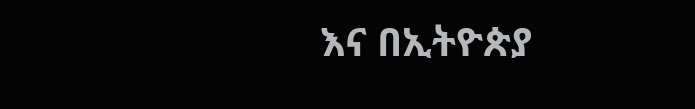እና በኢትዮጵያ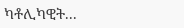ካቶሊካዊት...